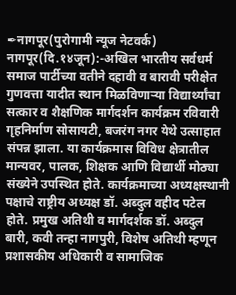✒नागपूर(पुरोगामी न्यूज नेटवर्क)
नागपूर(दि.१४जून):-अखिल भारतीय सर्वधर्म समाज पार्टीच्या वतीने दहावी व बारावी परीक्षेत गुणवत्ता यादीत स्थान मिळविणाऱ्या विद्यार्थ्यांचा सत्कार व शैक्षणिक मार्गदर्शन कार्यक्रम रविवारी गृहनिर्माण सोसायटी, बजरंग नगर येथे उत्साहात संपन्न झाला. या कार्यक्रमास विविध क्षेत्रातील मान्यवर, पालक, शिक्षक आणि विद्यार्थी मोठ्या संख्येने उपस्थित होते. कार्यक्रमाच्या अध्यक्षस्थानी पक्षाचे राष्ट्रीय अध्यक्ष डॉ. अब्दुल वहीद पटेल होते. प्रमुख अतिथी व मार्गदर्शक डॉ. अब्दुल बारी, कवी तन्हा नागपुरी, विशेष अतिथी म्हणून प्रशासकीय अधिकारी व सामाजिक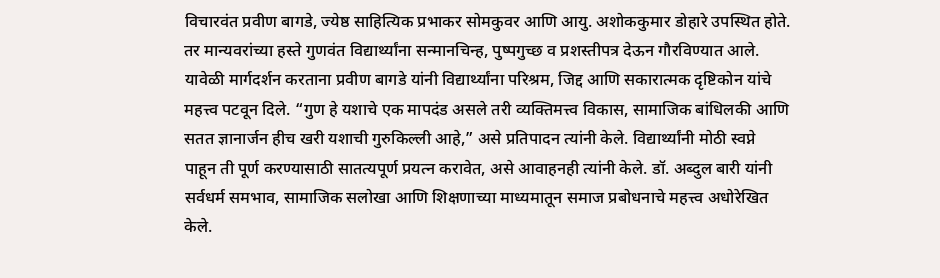विचारवंत प्रवीण बागडे, ज्येष्ठ साहित्यिक प्रभाकर सोमकुवर आणि आयु. अशोककुमार डोहारे उपस्थित होते. तर मान्यवरांच्या हस्ते गुणवंत विद्यार्थ्यांना सन्मानचिन्ह, पुष्पगुच्छ व प्रशस्तीपत्र देऊन गौरविण्यात आले.
यावेळी मार्गदर्शन करताना प्रवीण बागडे यांनी विद्यार्थ्यांना परिश्रम, जिद्द आणि सकारात्मक दृष्टिकोन यांचे महत्त्व पटवून दिले. “गुण हे यशाचे एक मापदंड असले तरी व्यक्तिमत्त्व विकास, सामाजिक बांधिलकी आणि सतत ज्ञानार्जन हीच खरी यशाची गुरुकिल्ली आहे,” असे प्रतिपादन त्यांनी केले. विद्यार्थ्यांनी मोठी स्वप्ने पाहून ती पूर्ण करण्यासाठी सातत्यपूर्ण प्रयत्न करावेत, असे आवाहनही त्यांनी केले. डॉ. अब्दुल बारी यांनी सर्वधर्म समभाव, सामाजिक सलोखा आणि शिक्षणाच्या माध्यमातून समाज प्रबोधनाचे महत्त्व अधोरेखित केले.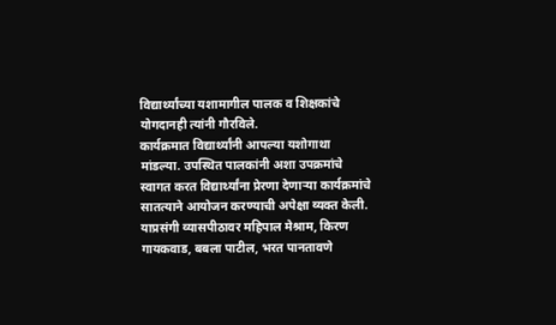विद्यार्थ्यांच्या यशामागील पालक व शिक्षकांचे योगदानही त्यांनी गौरविले.
कार्यक्रमात विद्यार्थ्यांनी आपल्या यशोगाथा मांडल्या. उपस्थित पालकांनी अशा उपक्रमांचे स्वागत करत विद्यार्थ्यांना प्रेरणा देणाऱ्या कार्यक्रमांचे सातत्याने आयोजन करण्याची अपेक्षा व्यक्त केली. याप्रसंगी व्यासपीठावर महिपाल मेश्राम, किरण गायकवाड, बबला पाटील, भरत पानतावणे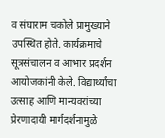व संघाराम चकोले प्रामुख्याने उपस्थित होते. कार्यक्रमाचे सूत्रसंचालन व आभार प्रदर्शन आयोजकांनी केले. विद्यार्थ्यांचा उत्साह आणि मान्यवरांच्या प्रेरणादायी मार्गदर्शनामुळे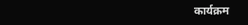कार्यक्रम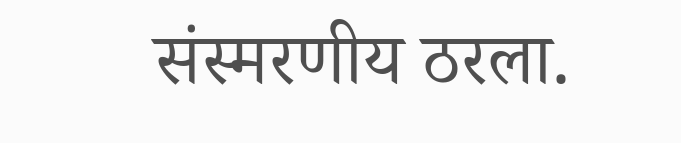संस्मरणीय ठरला.